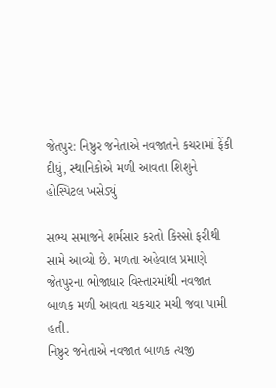જેતપુર: નિષ્ઠુર જનેતાએ નવજાતને કચરામાં ફેંકી દીધું, સ્થાનિકોએ મળી આવતા શિશુને હોસ્પિટલ ખસેડ્યું

સભ્ય સમાજને શર્મસાર કરતો કિસ્સો ફરીથી સામે આવ્યો છે. મળતા અહેવાલ પ્રમાણે જેતપુરના ભોજાધાર વિસ્તારમાંથી નવજાત બાળક મળી આવતા ચકચાર મચી જવા પામી હતી.
નિષ્ઠુર જનેતાએ નવજાત બાળક ત્યજી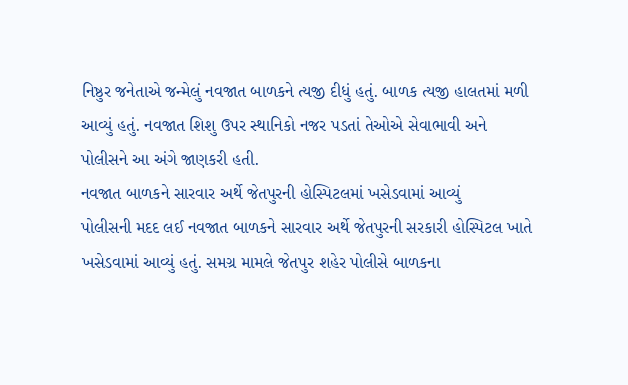નિષ્ઠુર જનેતાએ જન્મેલું નવજાત બાળકને ત્યજી દીધું હતું. બાળક ત્યજી હાલતમાં મળી આવ્યું હતું. નવજાત શિશુ ઉપર સ્થાનિકો નજર પડતાં તેઓએ સેવાભાવી અને પોલીસને આ અંગે જાણકરી હતી.
નવજાત બાળકને સારવાર અર્થે જેતપુરની હોસ્પિટલમાં ખસેડવામાં આવ્યું
પોલીસની મદદ લઈ નવજાત બાળકને સારવાર અર્થે જેતપુરની સરકારી હોસ્પિટલ ખાતે ખસેડવામાં આવ્યું હતું. સમગ્ર મામલે જેતપુર શહેર પોલીસે બાળકના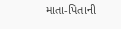માતા-પિતાની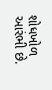શોધખોળ આરંભી છે.